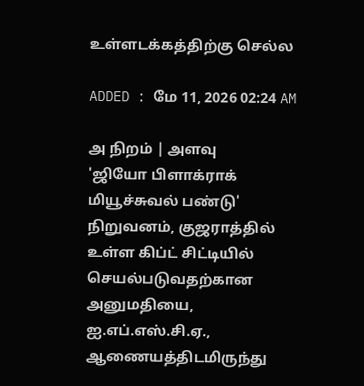உள்ளடக்கத்திற்கு செல்ல

ADDED : மே 11, 2026 02:24 AM

அ நிறம் | அளவு
'ஜியோ பிளாக்ராக் மியூச்சுவல் பண்டு' நிறுவனம், குஜராத்தில் உள்ள கிப்ட் சிட்டியில் செயல்படுவதற்கான அனுமதியை, ஐ.எப்.எஸ்.சி.ஏ., ஆணையத்திடமிருந்து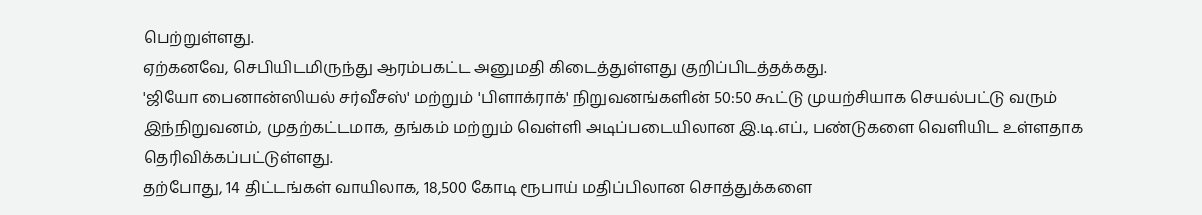பெற்றுள்ளது.
ஏற்கனவே, செபியிடமிருந்து ஆரம்பகட்ட அனுமதி கிடைத்துள்ளது குறிப்பிடத்தக்கது.
'ஜியோ பைனான்ஸியல் சர்வீசஸ்' மற்றும் 'பிளாக்ராக்' நிறுவனங்களின் 50:50 கூட்டு முயற்சியாக செயல்பட்டு வரும் இந்நிறுவனம், முதற்கட்டமாக, தங்கம் மற்றும் வெள்ளி அடிப்படையிலான இ.டி.எப்., பண்டுகளை வெளியிட உள்ளதாக தெரிவிக்கப்பட்டுள்ளது.
தற்போது, 14 திட்டங்கள் வாயிலாக, 18,500 கோடி ரூபாய் மதிப்பிலான சொத்துக்களை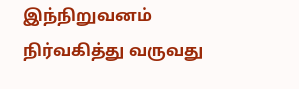இந்நிறுவனம் நிர்வகித்து வருவது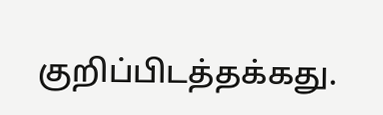குறிப்பிடத்தக்கது.